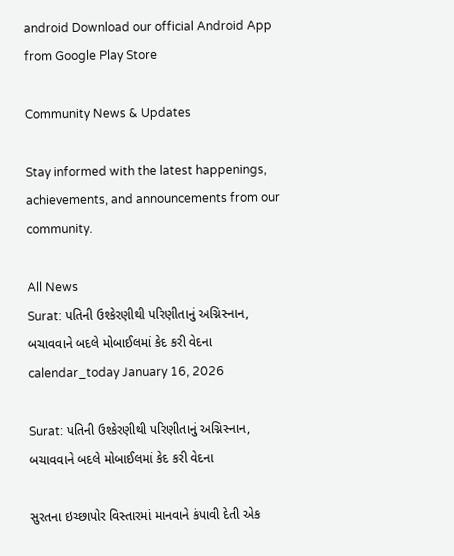android Download our official Android App from Google Play Store

Community News & Updates

Stay informed with the latest happenings, achievements, and announcements from our community.

All News
Surat: પતિની ઉશ્કેરણીથી પરિણીતાનું અગ્નિસ્નાન, બચાવવાને બદલે મોબાઈલમાં કેદ કરી વેદના
calendar_today January 16, 2026

Surat: પતિની ઉશ્કેરણીથી પરિણીતાનું અગ્નિસ્નાન, બચાવવાને બદલે મોબાઈલમાં કેદ કરી વેદના

સુરતના ઇચ્છાપોર વિસ્તારમાં માનવાને કંપાવી દેતી એક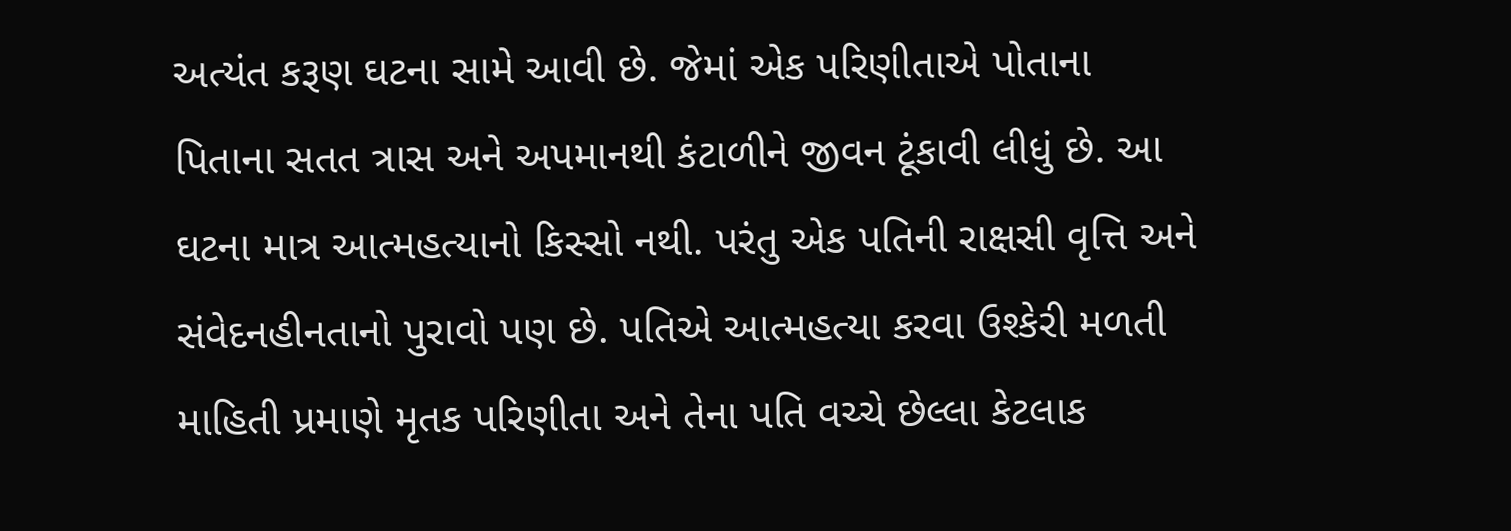અત્યંત કરૂણ ઘટના સામે આવી છે. જેમાં એક પરિણીતાએ પોતાના પિતાના સતત ત્રાસ અને અપમાનથી કંટાળીને જીવન ટૂંકાવી લીધું છે. આ ઘટના માત્ર આત્મહત્યાનો કિસ્સો નથી. પરંતુ એક પતિની રાક્ષસી વૃત્તિ અને સંવેદનહીનતાનો પુરાવો પણ છે. પતિએ આત્મહત્યા કરવા ઉશ્કેરી મળતી માહિતી પ્રમાણે મૃતક પરિણીતા અને તેના પતિ વચ્ચે છેલ્લા કેટલાક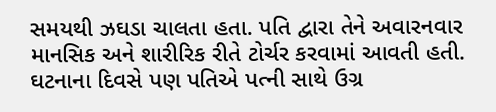સમયથી ઝઘડા ચાલતા હતા. પતિ દ્વારા તેને અવારનવાર માનસિક અને શારીરિક રીતે ટોર્ચર કરવામાં આવતી હતી. ઘટનાના દિવસે પણ પતિએ પત્ની સાથે ઉગ્ર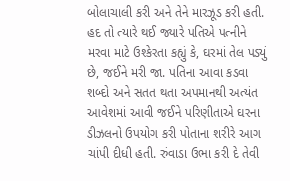બોલાચાલી કરી અને તેને મારઝૂડ કરી હતી. હદ તો ત્યારે થઈ જ્યારે પતિએ પત્નીને મરવા માટે ઉશ્કેરતા કહ્યું કે, ઘરમાં તેલ પડ્યું છે, જઈને મરી જા. પતિના આવા કડવા શબ્દો અને સતત થતા અપમાનથી અત્યંત આવેશમાં આવી જઈને પરિણીતાએ ઘરના ડીઝલનો ઉપયોગ કરી પોતાના શરીરે આગ ચાંપી દીધી હતી. રુંવાડા ઉભા કરી દે તેવી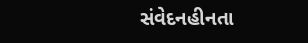સંવેદનહીનતા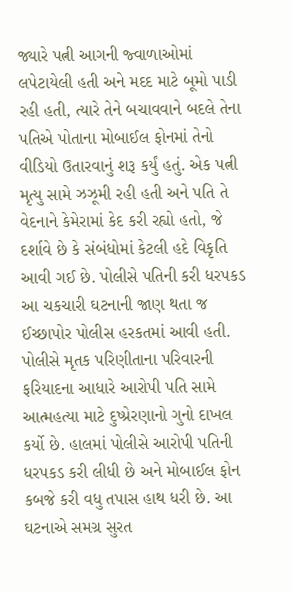જ્યારે પત્ની આગની જ્વાળાઓમાં લપેટાયેલી હતી અને મદદ માટે બૂમો પાડી રહી હતી, ત્યારે તેને બચાવવાને બદલે તેના પતિએ પોતાના મોબાઈલ ફોનમાં તેનો વીડિયો ઉતારવાનું શરૂ કર્યું હતું. એક પત્ની મૃત્યુ સામે ઝઝૂમી રહી હતી અને પતિ તે વેદનાને કેમેરામાં કેદ કરી રહ્યો હતો, જે દર્શાવે છે કે સંબંધોમાં કેટલી હદે વિકૃતિ આવી ગઈ છે. પોલીસે પતિની કરી ધરપકડ આ ચકચારી ઘટનાની જાણ થતા જ ઈચ્છાપોર પોલીસ હરકતમાં આવી હતી. પોલીસે મૃતક પરિણીતાના પરિવારની ફરિયાદના આધારે આરોપી પતિ સામે આત્મહત્યા માટે દુષ્પ્રેરણાનો ગુનો દાખલ કર્યો છે. હાલમાં પોલીસે આરોપી પતિની ધરપકડ કરી લીધી છે અને મોબાઈલ ફોન કબજે કરી વધુ તપાસ હાથ ધરી છે. આ ઘટનાએ સમગ્ર સુરત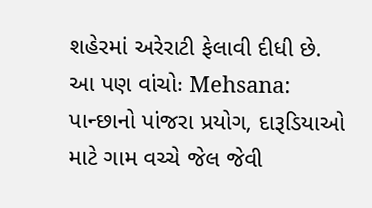શહેરમાં અરેરાટી ફેલાવી દીધી છે. આ પણ વાંચોઃ Mehsana: પાન્છાનો પાંજરા પ્રયોગ, દારૂડિયાઓ માટે ગામ વચ્ચે જેલ જેવી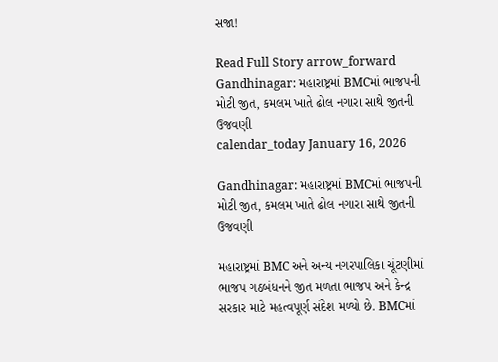સજા!

Read Full Story arrow_forward
Gandhinagar: મહારાષ્ટ્રમાં BMCમાં ભાજપની મોટી જીત, કમલમ ખાતે ઢોલ નગારા સાથે જીતની ઉજવણી
calendar_today January 16, 2026

Gandhinagar: મહારાષ્ટ્રમાં BMCમાં ભાજપની મોટી જીત, કમલમ ખાતે ઢોલ નગારા સાથે જીતની ઉજવણી

મહારાષ્ટ્રમાં BMC અને અન્ય નગરપાલિકા ચૂંટણીમાં ભાજપ ગઠબંધનને જીત મળતા ભાજપ અને કેન્દ્ર સરકાર માટે મહત્વપૂર્ણ સંદેશ મળ્યો છે. BMCમાં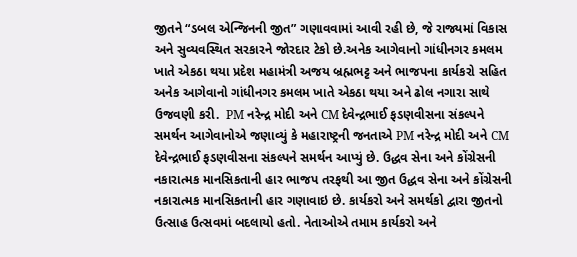જીતને “ડબલ એન્જિનની જીત” ગણાવવામાં આવી રહી છે, જે રાજ્યમાં વિકાસ અને સુવ્યવસ્થિત સરકારને જોરદાર ટેકો છે.અનેક આગેવાનો ગાંધીનગર કમલમ ખાતે એકઠા થયા પ્રદેશ મહામંત્રી અજય બ્રહ્મભટ્ટ અને ભાજપના કાર્યકરો સહિત અનેક આગેવાનો ગાંધીનગર કમલમ ખાતે એકઠા થયા અને ઢોલ નગારા સાથે ઉજવણી કરી.  PM નરેન્દ્ર મોદી અને CM દેવેન્દ્રભાઈ ફડણવીસના સંકલ્પને સમર્થન આગેવાનોએ જણાવ્યું કે મહારાષ્ટ્રની જનતાએ PM નરેન્દ્ર મોદી અને CM દેવેન્દ્રભાઈ ફડણવીસના સંકલ્પને સમર્થન આપ્યું છે. ઉદ્ધવ સેના અને કોંગ્રેસની નકારાત્મક માનસિકતાની હાર ભાજપ તરફથી આ જીત ઉદ્ધવ સેના અને કોંગ્રેસની નકારાત્મક માનસિકતાની હાર ગણાવાઇ છે. કાર્યકરો અને સમર્થકો દ્વારા જીતનો ઉત્સાહ ઉત્સવમાં બદલાયો હતો. નેતાઓએ તમામ કાર્યકરો અને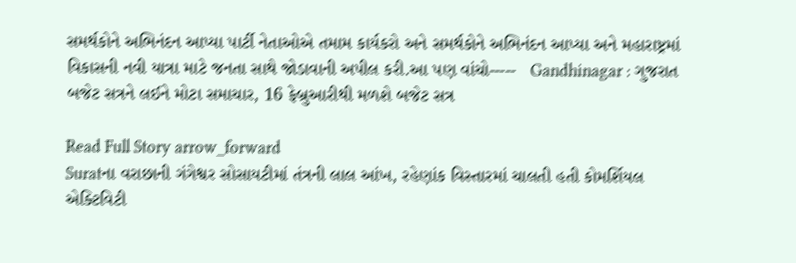સમર્થકોને અભિનંદન આપ્યા પાર્ટી નેતાઓએ તમામ કાર્યકરો અને સમર્થકોને અભિનંદન આપ્યા અને મહારાષ્ટ્રમાં વિકાસની નવી યાત્રા માટે જનતા સાથે જોડાવાની અપીલ કરી.આ પણ વાંચો-----   Gandhinagar : ગુજરાત બજેટ સત્રને લઈને મોટા સમાચાર, 16 ફેબ્રુઆરીથી મળશે બજેટ સત્ર

Read Full Story arrow_forward
Suratના વરાછાની ગંગેશ્વર સોસાયટીમાં તંત્રની લાલ આંખ, રહેણાંક વિસ્તારમાં ચાલતી હતી કોમર્શિયલ એક્ટિવિટી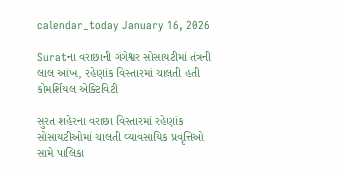calendar_today January 16, 2026

Suratના વરાછાની ગંગેશ્વર સોસાયટીમાં તંત્રની લાલ આંખ, રહેણાંક વિસ્તારમાં ચાલતી હતી કોમર્શિયલ એક્ટિવિટી

સુરત શહેરના વરાછા વિસ્તારમાં રહેણાંક સોસાયટીઓમાં ચાલતી વ્યાવસાયિક પ્રવૃત્તિઓ સામે પાલિકા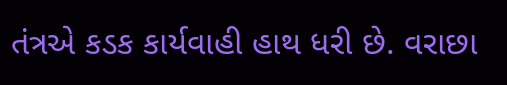તંત્રએ કડક કાર્યવાહી હાથ ધરી છે. વરાછા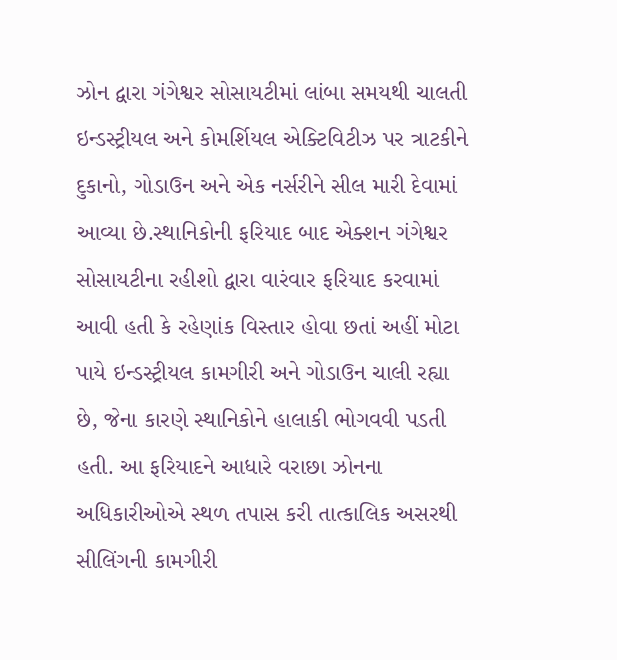ઝોન દ્વારા ગંગેશ્વર સોસાયટીમાં લાંબા સમયથી ચાલતી ઇન્ડસ્ટ્રીયલ અને કોમર્શિયલ એક્ટિવિટીઝ પર ત્રાટકીને દુકાનો, ગોડાઉન અને એક નર્સરીને સીલ મારી દેવામાં આવ્યા છે.સ્થાનિકોની ફરિયાદ બાદ એક્શન ગંગેશ્વર સોસાયટીના રહીશો દ્વારા વારંવાર ફરિયાદ કરવામાં આવી હતી કે રહેણાંક વિસ્તાર હોવા છતાં અહીં મોટા પાયે ઇન્ડસ્ટ્રીયલ કામગીરી અને ગોડાઉન ચાલી રહ્યા છે, જેના કારણે સ્થાનિકોને હાલાકી ભોગવવી પડતી હતી. આ ફરિયાદને આધારે વરાછા ઝોનના અધિકારીઓએ સ્થળ તપાસ કરી તાત્કાલિક અસરથી સીલિંગની કામગીરી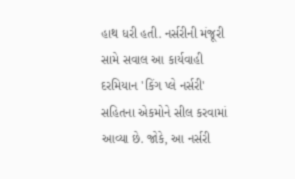હાથ ધરી હતી. નર્સરીની મંજૂરી સામે સવાલ આ કાર્યવાહી દરમિયાન 'કિંગ પ્લે નર્સરી' સહિતના એકમોને સીલ કરવામાં આવ્યા છે. જોકે, આ નર્સરી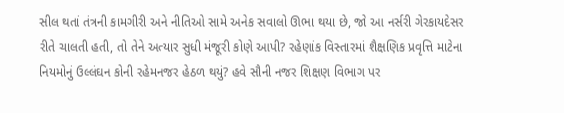સીલ થતાં તંત્રની કામગીરી અને નીતિઓ સામે અનેક સવાલો ઊભા થયા છે, જો આ નર્સરી ગેરકાયદેસર રીતે ચાલતી હતી, તો તેને અત્યાર સુધી મંજૂરી કોણે આપી? રહેણાંક વિસ્તારમાં શૈક્ષણિક પ્રવૃત્તિ માટેના નિયમોનું ઉલ્લંઘન કોની રહેમનજર હેઠળ થયું? હવે સૌની નજર શિક્ષણ વિભાગ પર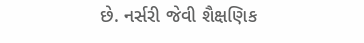છે. નર્સરી જેવી શૈક્ષણિક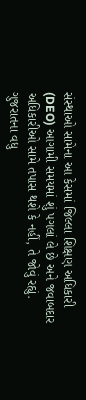સંસ્થાઓ સામેના આ કેસમાં જિલ્લા શિક્ષણ અધિકારી (DEO) આગામી સમયમાં શું પગલાં લે છે અને જવાબદાર અધિકારીઓ સામે તપાસ થશે કે નહીં, તે જોવું રહ્યું. ગુજરાતના વધુ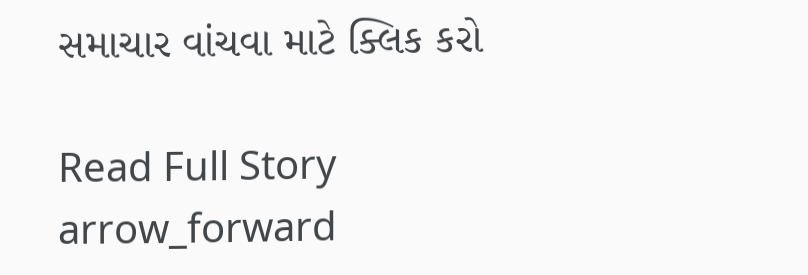સમાચાર વાંચવા માટે ક્લિક કરો

Read Full Story arrow_forward